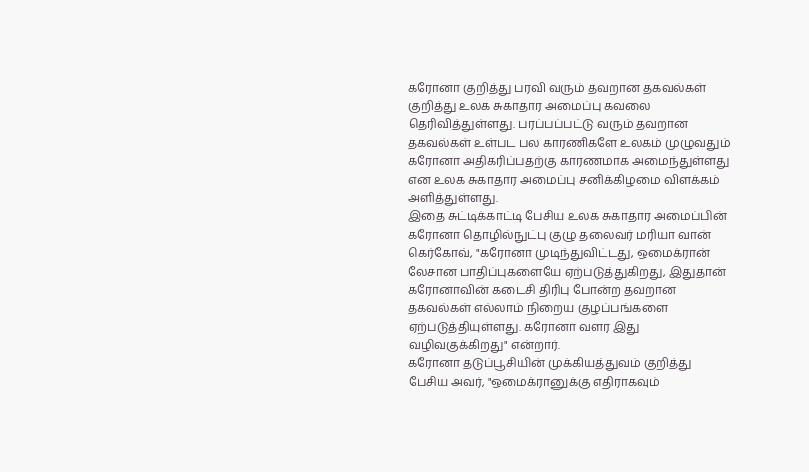கரோனா குறித்து பரவி வரும் தவறான தகவல்கள் குறித்து உலக சுகாதார அமைப்பு கவலை தெரிவித்துள்ளது. பரப்பப்பட்டு வரும் தவறான தகவல்கள் உள்பட பல காரணிகளே உலகம் முழுவதும் கரோனா அதிகரிப்பதற்கு காரணமாக அமைந்துள்ளது என உலக சுகாதார அமைப்பு சனிக்கிழமை விளக்கம் அளித்துள்ளது.
இதை சுட்டிக்காட்டி பேசிய உலக சுகாதார அமைப்பின் கரோனா தொழில்நுட்பு குழு தலைவர் மரியா வான் கெர்கோவ், "கரோனா முடிந்துவிட்டது, ஒமைக்ரான் லேசான பாதிப்புகளையே ஏற்படுத்துகிறது, இதுதான் கரோனாவின் கடைசி திரிபு போன்ற தவறான தகவல்கள் எல்லாம் நிறைய குழப்பங்களை ஏற்படுத்தியுள்ளது. கரோனா வளர இது வழிவகுக்கிறது" என்றார்.
கரோனா தடுப்பூசியின் முக்கியத்துவம் குறித்து பேசிய அவர், "ஒமைக்ரானுக்கு எதிராகவும்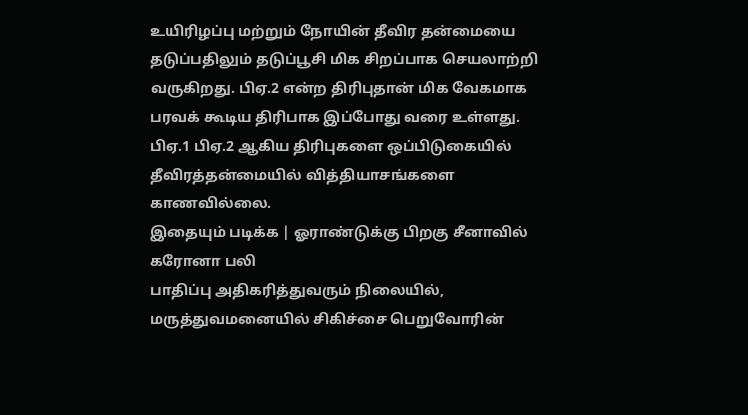உயிரிழப்பு மற்றும் நோயின் தீவிர தன்மையை தடுப்பதிலும் தடுப்பூசி மிக சிறப்பாக செயலாற்றி வருகிறது. பிஏ.2 என்ற திரிபுதான் மிக வேகமாக பரவக் கூடிய திரிபாக இப்போது வரை உள்ளது. பிஏ.1 பிஏ.2 ஆகிய திரிபுகளை ஒப்பிடுகையில் தீவிரத்தன்மையில் வித்தியாசங்களை காணவில்லை.
இதையும் படிக்க | ஓராண்டுக்கு பிறகு சீனாவில் கரோனா பலி
பாதிப்பு அதிகரித்துவரும் நிலையில், மருத்துவமனையில் சிகிச்சை பெறுவோரின்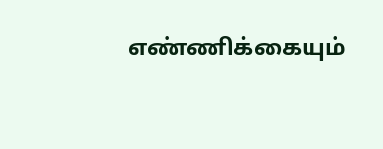எண்ணிக்கையும்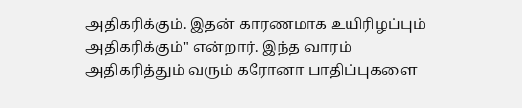அதிகரிக்கும். இதன் காரணமாக உயிரிழப்பும் அதிகரிக்கும்" என்றார். இந்த வாரம் அதிகரித்தும் வரும் கரோனா பாதிப்புகளை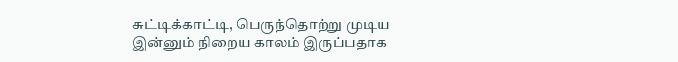சுட்டிக்காட்டி, பெருந்தொற்று முடிய இன்னும் நிறைய காலம் இருப்பதாக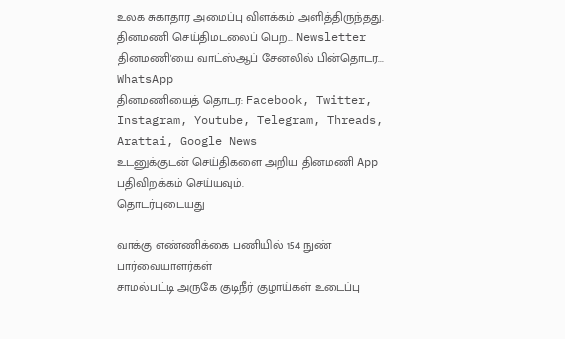உலக சுகாதார அமைப்பு விளக்கம் அளித்திருந்தது.
தினமணி செய்திமடலைப் பெற... Newsletter
தினமணி'யை வாட்ஸ்ஆப் சேனலில் பின்தொடர... WhatsApp
தினமணியைத் தொடர: Facebook, Twitter, Instagram, Youtube, Telegram, Threads, Arattai, Google News
உடனுக்குடன் செய்திகளை அறிய தினமணி App பதிவிறக்கம் செய்யவும்.
தொடர்புடையது

வாக்கு எண்ணிக்கை பணியில் 154 நுண் பார்வையாளர்கள்
சாமல்பட்டி அருகே குடிநீர் குழாய்கள் உடைப்பு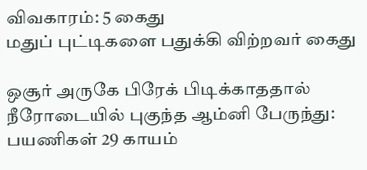விவகாரம்: 5 கைது
மதுப் புட்டிகளை பதுக்கி விற்றவர் கைது

ஒசூர் அருகே பிரேக் பிடிக்காததால் நீரோடையில் புகுந்த ஆம்னி பேருந்து: பயணிகள் 29 காயம்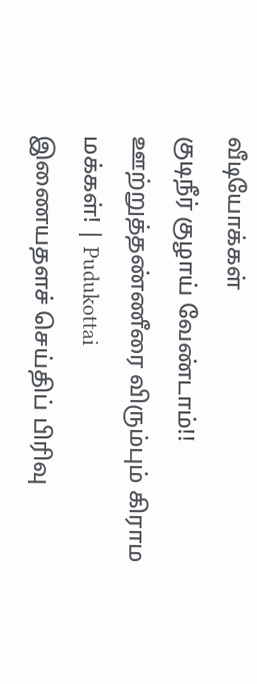வீடியோக்கள்
குடிநீர் குழாய் வேண்டாம்!! ஊற்றுத்தண்ணீரை விரும்பும் கிராம மக்கள்! | Pudukottai
இணையதளச் செய்திப் பிரிவு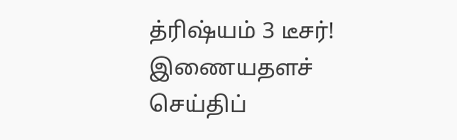த்ரிஷ்யம் 3 டீசர்!
இணையதளச் செய்திப்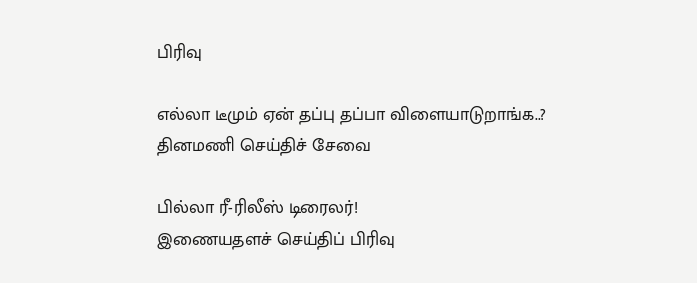பிரிவு

எல்லா டீமும் ஏன் தப்பு தப்பா விளையாடுறாங்க..?
தினமணி செய்திச் சேவை

பில்லா ரீ-ரிலீஸ் டிரைலர்!
இணையதளச் செய்திப் பிரிவு